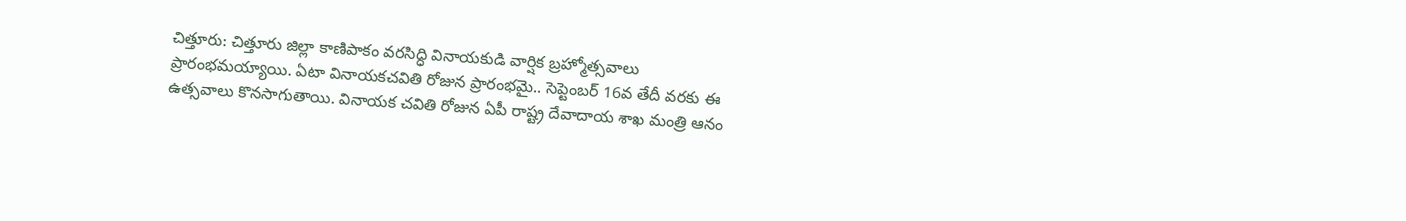చిత్తూరు: చిత్తూరు జిల్లా కాణిపాకం వరసిద్ధి వినాయకుడి వార్షిక బ్రహ్మోత్సవాలు ప్రారంభమయ్యాయి. ఏటా వినాయకచవితి రోజున ప్రారంభమై.. సెప్టెంబర్ 16వ తేదీ వరకు ఈ ఉత్సవాలు కొనసాగుతాయి. వినాయక చవితి రోజున ఏపీ రాష్ట్ర దేవాదాయ శాఖ మంత్రి ఆనం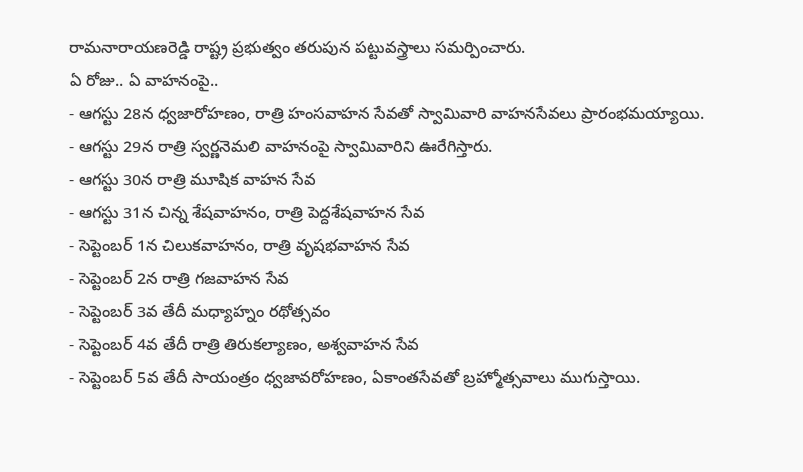రామనారాయణరెడ్డి రాష్ట్ర ప్రభుత్వం తరుపున పట్టువస్త్రాలు సమర్పించారు.
ఏ రోజు.. ఏ వాహనంపై..
- ఆగస్టు 28న ధ్వజారోహణం, రాత్రి హంసవాహన సేవతో స్వామివారి వాహనసేవలు ప్రారంభమయ్యాయి.
- ఆగస్టు 29న రాత్రి స్వర్ణనెమలి వాహనంపై స్వామివారిని ఊరేగిస్తారు.
- ఆగస్టు 30న రాత్రి మూషిక వాహన సేవ
- ఆగస్టు 31న చిన్న శేషవాహనం, రాత్రి పెద్దశేషవాహన సేవ
- సెప్టెంబర్ 1న చిలుకవాహనం, రాత్రి వృషభవాహన సేవ
- సెప్టెంబర్ 2న రాత్రి గజవాహన సేవ
- సెప్టెంబర్ 3వ తేదీ మధ్యాహ్నం రథోత్సవం
- సెప్టెంబర్ 4వ తేదీ రాత్రి తిరుకల్యాణం, అశ్వవాహన సేవ
- సెప్టెంబర్ 5వ తేదీ సాయంత్రం ధ్వజావరోహణం, ఏకాంతసేవతో బ్రహ్మోత్సవాలు ముగుస్తాయి.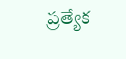ప్రత్యేక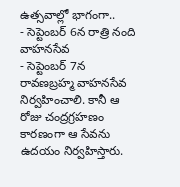ఉత్సవాల్లో భాగంగా..
- సెప్టెంబర్ 6న రాత్రి నంది వాహనసేవ
- సెప్టెంబర్ 7న రావణబ్రహ్మ వాహనసేవ నిర్వహించాలి. కానీ ఆ రోజు చంద్రగ్రహణం కారణంగా ఆ సేవను ఉదయం నిర్వహిస్తారు.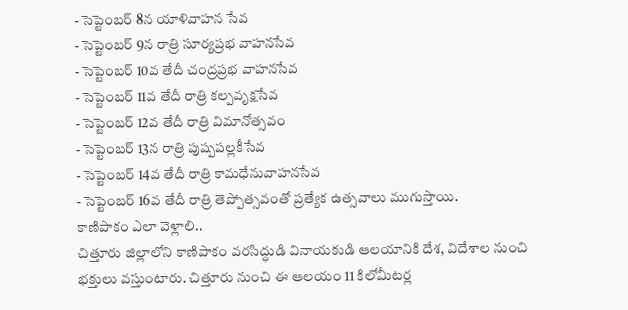- సెప్టెంబర్ 8న యాళివాహన సేవ
- సెప్టెంబర్ 9న రాత్రి సూర్యప్రభ వాహనసేవ
- సెప్టెంబర్ 10వ తేదీ చంద్రప్రభ వాహనసేవ
- సెప్టెంబర్ 11వ తేదీ రాత్రి కల్పవృక్షసేవ
- సెప్టెంబర్ 12వ తేదీ రాత్రి విమానోత్సవం
- సెప్టెంబర్ 13న రాత్రి పుష్పపల్లకీసేవ
- సెప్టెంబర్ 14వ తేదీ రాత్రి కామధేనువాహనసేవ
- సెప్టెంబర్ 16వ తేదీ రాత్రి తెప్పోత్సవంతో ప్రత్యేక ఉత్సవాలు ముగుస్తాయి.
కాణిపాకం ఎలా వెళ్లాలి..
చిత్తూరు జిల్లాలోని కాణిపాకం వరసిద్ధుడి వినాయకుడి ఆలయానికి దేశ, విదేశాల నుంచి భక్తులు వస్తుంటారు. చిత్తూరు నుంచి ఈ ఆలయం 11 కిలోమీటర్ల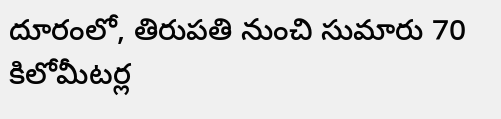దూరంలో, తిరుపతి నుంచి సుమారు 70 కిలోమీటర్ల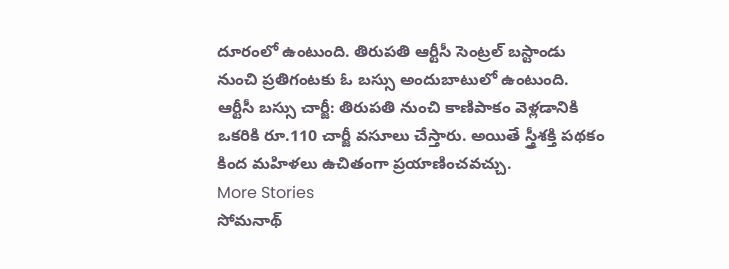దూరంలో ఉంటుంది. తిరుపతి ఆర్టీసీ సెంట్రల్ బస్టాండు నుంచి ప్రతిగంటకు ఓ బస్సు అందుబాటులో ఉంటుంది.
ఆర్టీసీ బస్సు చార్జీ: తిరుపతి నుంచి కాణిపాకం వెళ్లడానికి ఒకరికి రూ.110 చార్జీ వసూలు చేస్తారు. అయితే స్త్రీశక్తి పథకం కింద మహిళలు ఉచితంగా ప్రయాణించవచ్చు.
More Stories
సోమనాథ్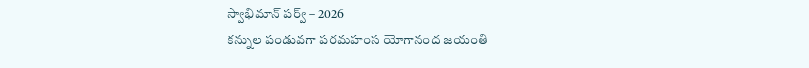స్వాభిమాన్ పర్వ్ – 2026
కన్నుల పండువగా పరమహంస యోగానంద జయంతి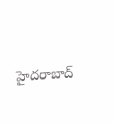హైదరాబాద్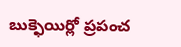బుక్ఫెయిర్లో ప్రపంచ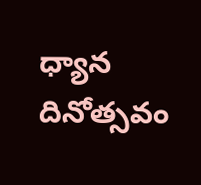ధ్యాన దినోత్సవం